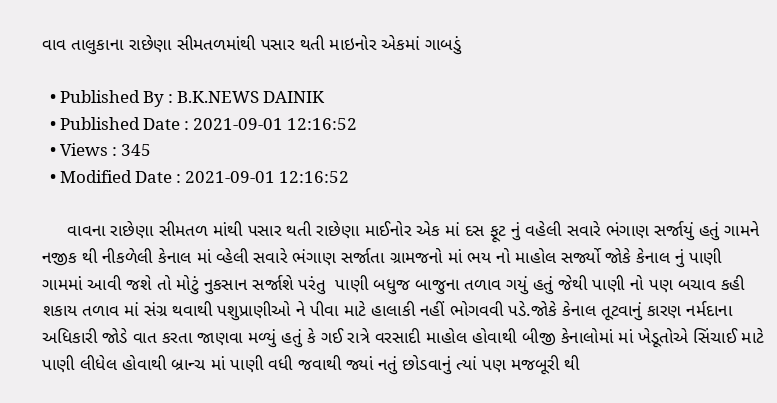વાવ તાલુકાના રાછેણા સીમતળમાંથી પસાર થતી માઇનોર એકમાં ગાબડું

  • Published By : B.K.NEWS DAINIK
  • Published Date : 2021-09-01 12:16:52
  • Views : 345
  • Modified Date : 2021-09-01 12:16:52

     વાવના રાછેણા સીમતળ માંથી પસાર થતી રાછેણા માઈનોર એક માં દસ ફૂટ નું વહેલી સવારે ભંગાણ સર્જાયું હતું ગામને નજીક થી નીકળેલી કેનાલ માં વ્હેલી સવારે ભંગાણ સર્જાતા ગ્રામજનો માં ભય નો માહોલ સર્જ્યો જોકે કેનાલ નું પાણી ગામમાં આવી જશે તો મોટું નુકસાન સર્જાશે પરંતુ  પાણી બધુજ બાજુના તળાવ ગયું હતું જેથી પાણી નો પણ બચાવ કહી શકાય તળાવ માં સંગ્ર થવાથી પશુપ્રાણીઓ ને પીવા માટે હાલાકી નહીં ભોગવવી પડે.જોકે કેનાલ તૂટવાનું કારણ નર્મદાના અધિકારી જોડે વાત કરતા જાણવા મળ્યું હતું કે ગઈ રાત્રે વરસાદી માહોલ હોવાથી બીજી કેનાલોમાં માં ખેડૂતોએ સિંચાઈ માટે પાણી લીધેલ હોવાથી બ્રાન્ચ માં પાણી વધી જવાથી જ્યાં નતું છોડવાનું ત્યાં પણ મજબૂરી થી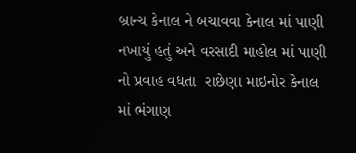બ્રાન્ચ કેનાલ ને બચાવવા કેનાલ માં પાણી નખાયું હતું અને વરસાદી માહોલ માં પાણી નો પ્રવાહ વધતા  રાછેણા માઇનોર કેનાલ માં ભંગાણ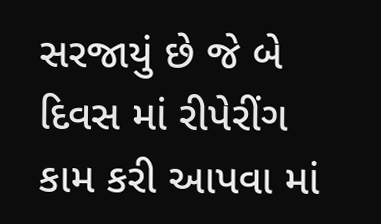સરજાયું છે જે બે દિવસ માં રીપેરીંગ કામ કરી આપવા માં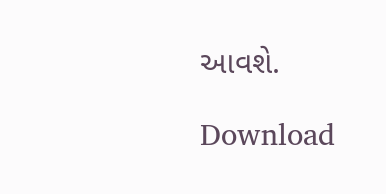આવશે.

Download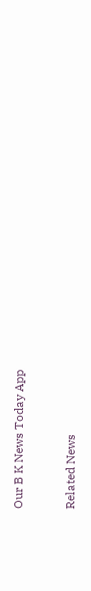Our B K News Today App



Related News